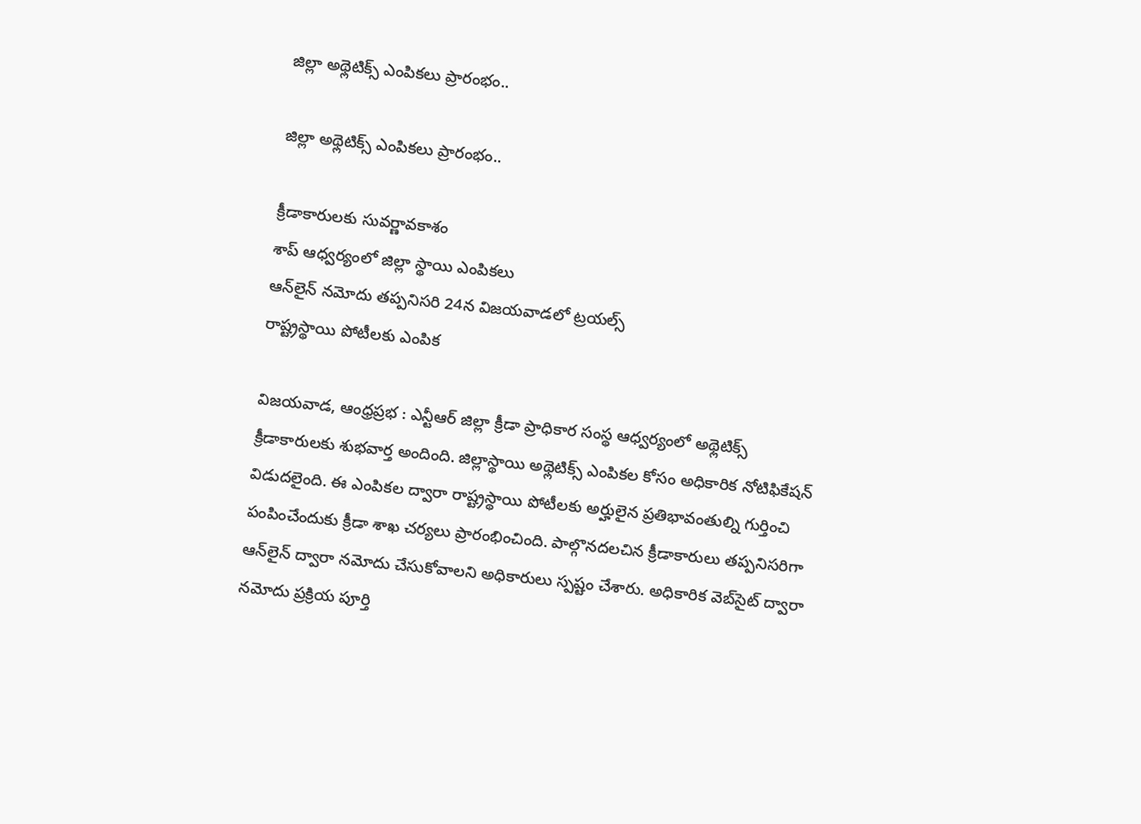జిల్లా అథ్లెటిక్స్ ఎంపికలు ప్రారంభం..

జిల్లా అథ్లెటిక్స్ ఎంపికలు ప్రారంభం..

క్రీడాకారులకు సువర్ణావకాశం
శాప్ ఆధ్వర్యంలో జిల్లా స్థాయి ఎంపికలు
ఆన్‌లైన్ నమోదు తప్పనిసరి 24న విజయవాడలో ట్రయల్స్
రాష్ట్రస్థాయి పోటీలకు ఎంపిక

విజయవాడ, ఆంధ్రప్రభ : ఎన్టీఆర్ జిల్లా క్రీడా ప్రాధికార సంస్థ ఆధ్వర్యంలో అథ్లెటిక్స్ క్రీడాకారులకు శుభవార్త అందింది. జిల్లాస్థాయి అథ్లెటిక్స్ ఎంపికల కోసం అధికారిక నోటిఫికేషన్ విడుదలైంది. ఈ ఎంపికల ద్వారా రాష్ట్రస్థాయి పోటీలకు అర్హులైన ప్రతిభావంతుల్ని గుర్తించి పంపించేందుకు క్రీడా శాఖ చర్యలు ప్రారంభించింది. పాల్గొనదలచిన క్రీడాకారులు తప్పనిసరిగా ఆన్‌లైన్ ద్వారా నమోదు చేసుకోవాలని అధికారులు స్పష్టం చేశారు. అధికారిక వెబ్‌సైట్ ద్వారా నమోదు ప్రక్రియ పూర్తి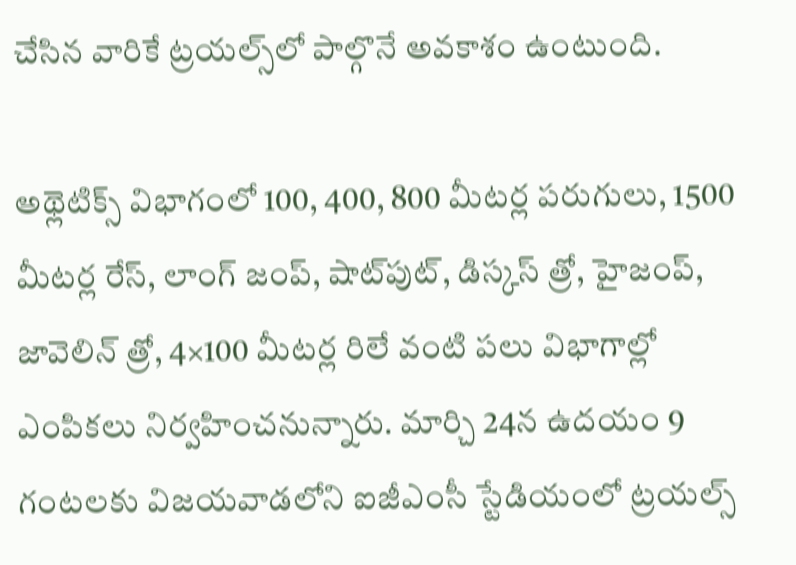చేసిన వారికే ట్రయల్స్‌లో పాల్గొనే అవకాశం ఉంటుంది.

అథ్లెటిక్స్ విభాగంలో 100, 400, 800 మీటర్ల పరుగులు, 1500 మీటర్ల రేస్, లాంగ్ జంప్, షాట్‌పుట్, డిస్కస్ త్రో, హైజంప్, జావెలిన్ త్రో, 4×100 మీటర్ల రిలే వంటి పలు విభాగాల్లో ఎంపికలు నిర్వహించనున్నారు. మార్చి 24న ఉదయం 9 గంటలకు విజయవాడలోని ఐజీఎంసీ స్టేడియంలో ట్రయల్స్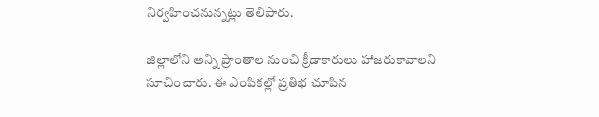నిర్వహించనున్నట్లు తెలిపారు.

జిల్లాలోని అన్ని ప్రాంతాల నుంచి క్రీడాకారులు హాజరుకావాలని సూచించారు. ఈ ఎంపికల్లో ప్రతిభ చూపిన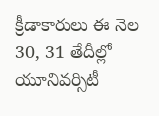క్రీడాకారులు ఈ నెల 30, 31 తేదీల్లో యూనివర్సిటీ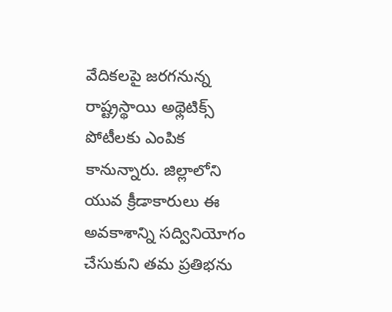వేదికలపై జరగనున్న రాష్ట్రస్థాయి అథ్లెటిక్స్ పోటీలకు ఎంపిక కానున్నారు. జిల్లాలోని యువ క్రీడాకారులు ఈ అవకాశాన్ని సద్వినియోగం చేసుకుని తమ ప్రతిభను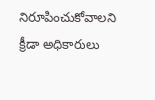నిరూపించుకోవాలని క్రీడా అధికారులు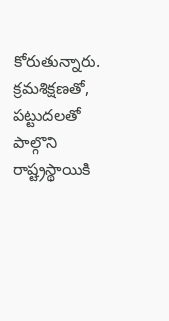కోరుతున్నారు. క్రమశిక్షణతో, పట్టుదలతో పాల్గొని రాష్ట్రస్థాయికి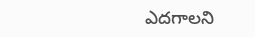ఎదగాలని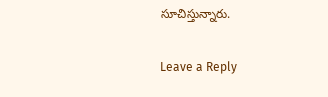సూచిస్తున్నారు.

Leave a Reply